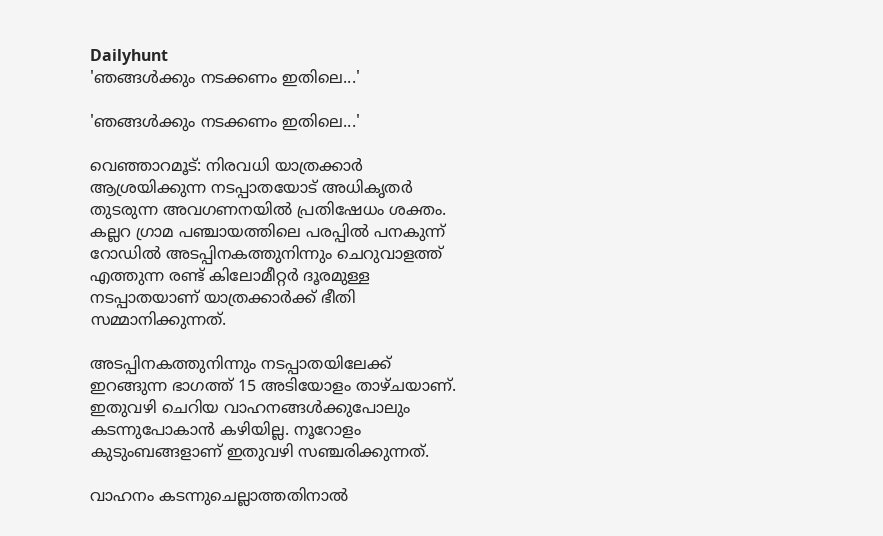Dailyhunt
'ഞങ്ങള്‍ക്കും നടക്കണം ഇതിലെ...'

'ഞങ്ങള്‍ക്കും നടക്കണം ഇതിലെ...'

വെഞ്ഞാറമൂട്: നിരവധി യാത്രക്കാ‌ര്‍ ആശ്രയിക്കുന്ന നടപ്പാതയോട് അധികൃതര്‍ തുടരുന്ന അവഗണനയില്‍ പ്രതിഷേധം ശക്തം. കല്ലറ ഗ്രാമ പഞ്ചായത്തിലെ പരപ്പില്‍ പനകുന്ന് റോഡില്‍ അടപ്പിനകത്തുനിന്നും ചെറുവാളത്ത് എത്തുന്ന രണ്ട് കിലോമീറ്റര്‍ ദൂരമുള്ള നടപ്പാതയാണ് യാത്രക്കാര്‍ക്ക് ഭീതി സമ്മാനിക്കുന്നത്.

അടപ്പിനകത്തുനിന്നും നടപ്പാതയിലേക്ക് ഇറങ്ങുന്ന ഭാഗത്ത് 15 അടിയോളം താഴ്ചയാണ്. ഇതുവഴി ചെറിയ വാഹനങ്ങള്‍ക്കുപോലും കടന്നുപോകാന്‍ കഴിയില്ല. നൂറോളം കുടുംബങ്ങളാണ് ഇതുവഴി സഞ്ചരിക്കുന്നത്.

വാഹനം കടന്നുചെല്ലാത്തതിനാല്‍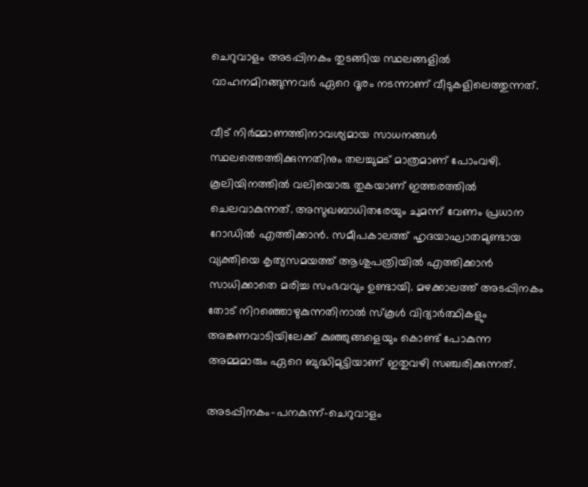ചെറുവാളം അടപ്പിനകം തുടങ്ങിയ സ്ഥലങ്ങളില്‍ വാഹനമിറങ്ങുന്നവര്‍ ഏറെ ദൂരം നടന്നാണ് വീടുകളിലെത്തുന്നത്.

വീട് നിര്‍മ്മാണത്തിനാവശ്യമായ സാധനങ്ങള്‍ സ്ഥലത്തെത്തിക്കുന്നതിനും തലച്ചുമട് മാത്രമാണ് പോംവഴി. കൂലിയിനത്തില്‍ വലിയൊരു തുകയാണ് ഇത്തരത്തില്‍ ചെലവാകുന്നത്. അസുഖബാധിതരേയും ചുമന്ന് വേണം പ്രധാന റോഡില്‍ എത്തിക്കാന്‍. സമീപകാലത്ത് ഹൃദയാഘാതമുണ്ടായ വ്യക്തിയെ കൃത്യസമയത്ത് ആശുപത്രിയില്‍ എത്തിക്കാന്‍ സാധിക്കാതെ മരിച്ച സംഭവവും ഉണ്ടായി. മഴക്കാലത്ത് അടപ്പിനകം തോട് നിറഞ്ഞൊഴുകുന്നതിനാല്‍ സ്കൂള്‍ വിദ്യാര്‍ത്ഥികളും അങ്കണവാടിയിലേക്ക് കുഞ്ഞുങ്ങളെയും കൊണ്ട് പോകുന്ന അമ്മമാരും ഏറെ ബുദ്ധിമുട്ടിയാണ് ഇതുവഴി സഞ്ചരിക്കുന്നത്.

അടപ്പിനകം-പനകുന്ന്-ചെറുവാളം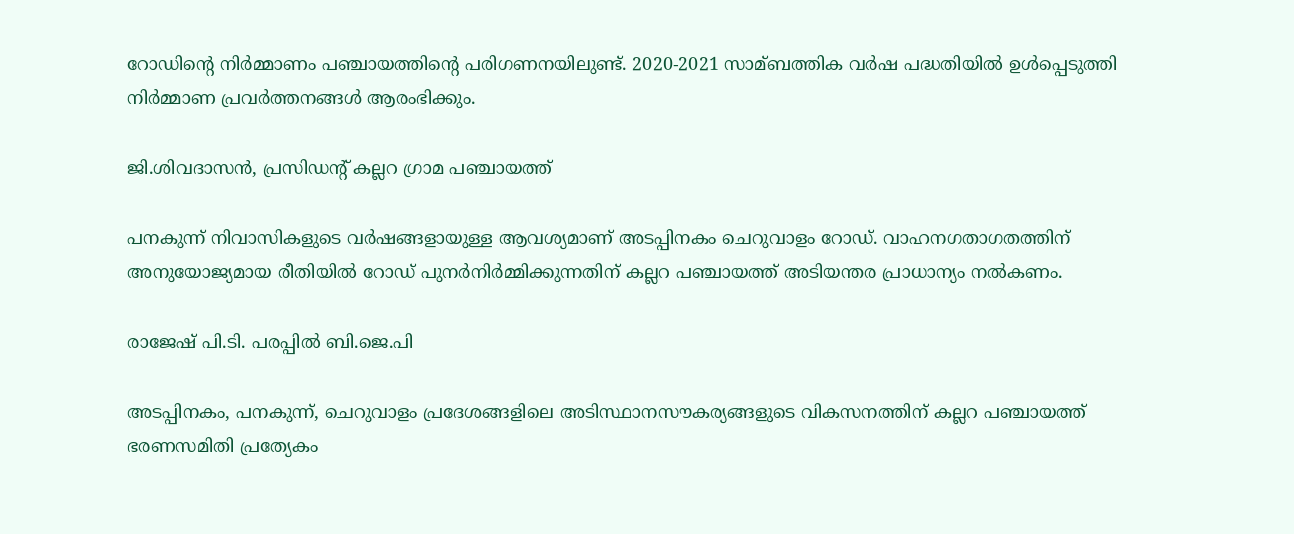റോഡിന്റെ നിര്‍മ്മാണം പഞ്ചായത്തിന്റെ പരിഗണനയിലുണ്ട്. 2020-2021 സാമ്ബത്തിക വര്‍ഷ പദ്ധതിയില്‍ ഉള്‍പ്പെടുത്തി നിര്‍മ്മാണ പ്രവര്‍ത്തനങ്ങള്‍ ആരംഭിക്കും.

ജി.ശിവദാസന്‍, പ്രസിഡന്റ് കല്ലറ ഗ്രാമ പഞ്ചായത്ത്

പനകുന്ന് നിവാസികളുടെ വര്‍ഷങ്ങളായുള്ള ആവശ്യമാണ് അടപ്പിനകം ചെറുവാളം റോഡ്. വാഹനഗതാഗതത്തിന് അനുയോജ്യമായ രീതിയില്‍ റോഡ് പുനര്‍നിര്‍മ്മിക്കുന്നതിന് കല്ലറ പഞ്ചായത്ത് അടിയന്തര പ്രാധാന്യം നല്‍കണം.

രാജേഷ് പി.ടി. പരപ്പില്‍ ബി.ജെ.പി

അടപ്പിനകം, പനകുന്ന്, ചെറുവാളം പ്രദേശങ്ങളിലെ അടിസ്ഥാനസൗകര്യങ്ങളുടെ വികസനത്തിന് കല്ലറ പഞ്ചായത്ത് ഭരണസമിതി പ്രത്യേകം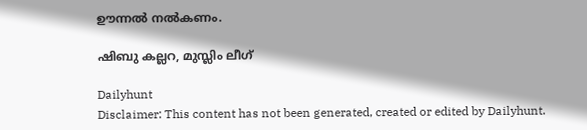ഊന്നല്‍ നല്‍കണം.

ഷിബു കല്ലറ, മുസ്ലിം ലീഗ്

Dailyhunt
Disclaimer: This content has not been generated, created or edited by Dailyhunt.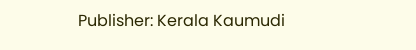Publisher: Kerala Kaumudi